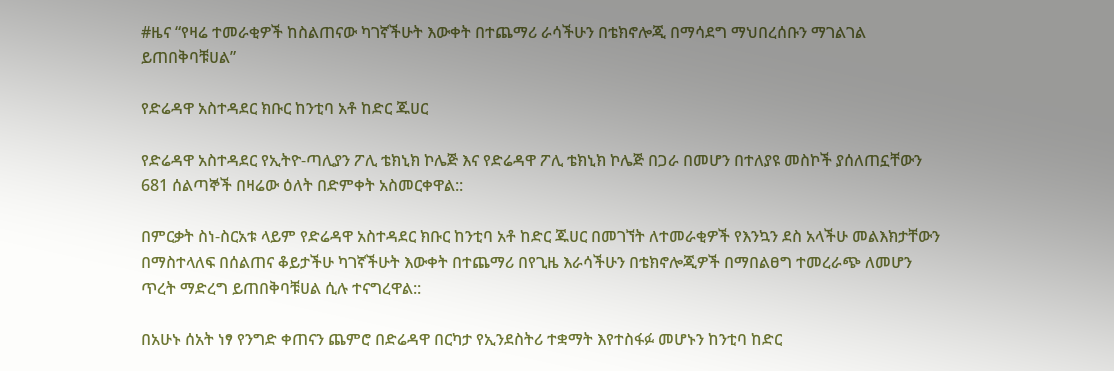#ዜና “የዛሬ ተመራቂዎች ከስልጠናው ካገኛችሁት እውቀት በተጨማሪ ራሳችሁን በቴክኖሎጂ በማሳደግ ማህበረሰቡን ማገልገል ይጠበቅባቹሀል”

የድሬዳዋ አስተዳደር ክቡር ከንቲባ አቶ ከድር ጁሀር

የድሬዳዋ አስተዳደር የኢትዮ-ጣሊያን ፖሊ ቴክኒክ ኮሌጅ እና የድሬዳዋ ፖሊ ቴክኒክ ኮሌጅ በጋራ በመሆን በተለያዩ መስኮች ያሰለጠኗቸውን 681 ሰልጣኞች በዛሬው ዕለት በድምቀት አስመርቀዋል::

በምርቃት ስነ-ስርአቱ ላይም የድሬዳዋ አስተዳደር ክቡር ከንቲባ አቶ ከድር ጁሀር በመገኘት ለተመራቂዎች የእንኳን ደስ አላችሁ መልእክታቸውን በማስተላለፍ በሰልጠና ቆይታችሁ ካገኛችሁት እውቀት በተጨማሪ በየጊዜ እራሳችሁን በቴክኖሎጂዎች በማበልፀግ ተመረራጭ ለመሆን ጥረት ማድረግ ይጠበቅባቹሀል ሲሉ ተናግረዋል::

በአሁኑ ሰአት ነፃ የንግድ ቀጠናን ጨምሮ በድሬዳዋ በርካታ የኢንደስትሪ ተቋማት እየተስፋፉ መሆኑን ከንቲባ ከድር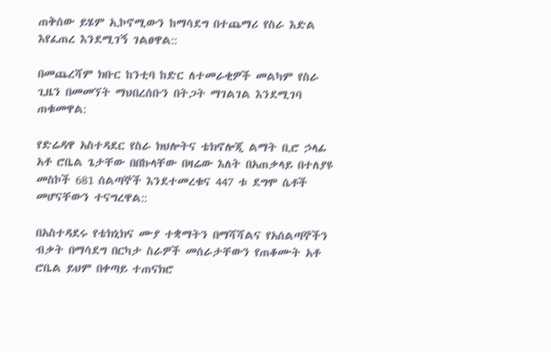ጠቅሰው ይሄም ኢኮኖሚውን ከማሳደግ በተጨማሪ የስራ እድል እየፈጠረ እንደሚገኝ ገልፀዋል::

በመጨረሻም ክቡር ከንቲባ ከድር ለተመራቂዎች መልካም የስራ ጊዜን በመመኘት ማህበረሰቡን በትጋት ማገልገል እንደሚገባ ጠቁመዋል:

የድሬዳዋ አስተዳደር የስራ ክህሎትና ቴክኖሎጂ ልማት ቢሮ ኃላፊ አቶ ሮቤል ጌታቸው በበኩላቸው በዛሬው እለት በአጠቃላይ በተለያዩ መስኮች 681 ሰልጣኞች እንደተመረቁና 447 ቱ ደግሞ ሴቶች መሆናቸውን ተናግረዋል::

በአስተዳደሩ የቴክኒክና ሙያ ተቋማትን በማሻሻልና የአሰልጣኞችን ብቃት በማሳደግ በርካታ ስራዎች መሰራታቸውን የጠቆሙት አቶ ሮቤል ይህም በቀጣይ ተጠናክሮ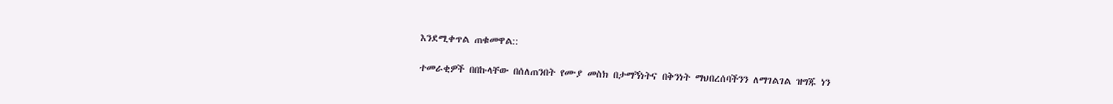እንደሚቀጥል ጠቁመዋል::

ተመራቂዎች በበኩላቸው በሰለጠንበት የሙያ መስክ በታማኝነትና በቅንነት ማህበረሰባችንን ለማገልገል ዝግጁ ነን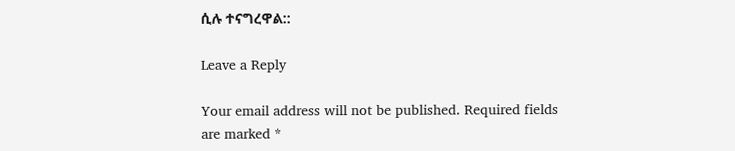ሲሉ ተናግረዋል::

Leave a Reply

Your email address will not be published. Required fields are marked *